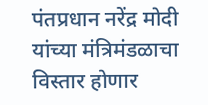पंतप्रधान नरेंद्र मोदी यांच्या मंत्रिमंडळाचा विस्तार होणार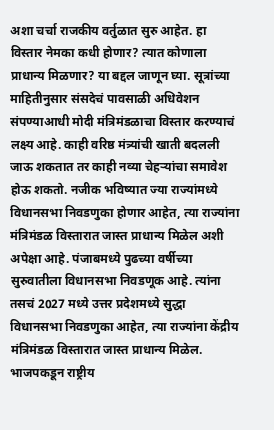अशा चर्चा राजकीय वर्तुळात सुरु आहेत. हा विस्तार नेमका कधी होणार? त्यात कोणाला प्राधान्य मिळणार? या बद्दल जाणून घ्या. सूत्रांच्या माहितीनुसार संसदेचं पावसाळी अधिवेशन संपण्याआधी मोदी मंत्रिमंडळाचा विस्तार करण्याचं लक्ष्य आहे. काही वरिष्ठ मंत्र्यांची खाती बदलली जाऊ शकतात तर काही नव्या चेहऱ्यांचा समावेश होऊ शकतो. नजीक भविष्यात ज्या राज्यांमध्ये विधानसभा निवडणुका होणार आहेत, त्या राज्यांना मंत्रिमंडळ विस्तारात जास्त प्राधान्य मिळेल अशी अपेक्षा आहे. पंजाबमध्ये पुढच्या वर्षीच्या सुरुवातीला विधानसभा निवडणूक आहे. त्यांना तसचं 2027 मध्ये उत्तर प्रदेशमध्ये सुद्धा विधानसभा निवडणुका आहेत, त्या राज्यांना केंद्रीय मंत्रिमंडळ विस्तारात जास्त प्राधान्य मिळेल.
भाजपकडून राष्ट्रीय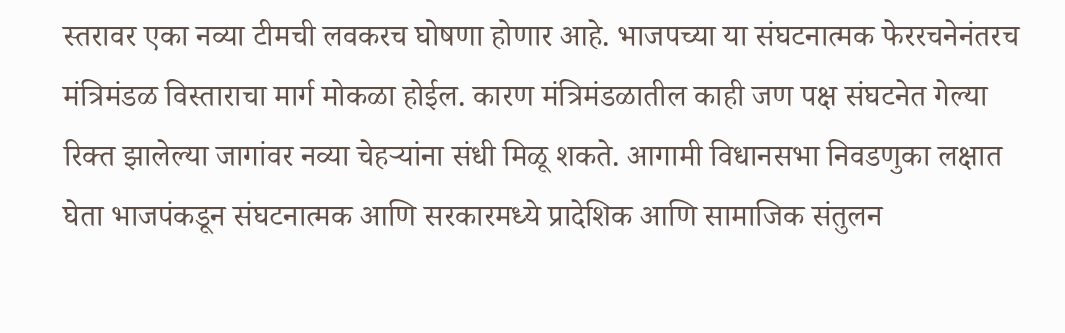स्तरावर एका नव्या टीमची लवकरच घोषणा होणार आहे. भाजपच्या या संघटनात्मक फेररचनेनंतरच मंत्रिमंडळ विस्ताराचा मार्ग मोकळा होईल. कारण मंत्रिमंडळातील काही जण पक्ष संघटनेत गेल्या रिक्त झालेल्या जागांवर नव्या चेहऱ्यांना संधी मिळू शकते. आगामी विधानसभा निवडणुका लक्षात घेता भाजपंकडून संघटनात्मक आणि सरकारमध्ये प्रादेशिक आणि सामाजिक संतुलन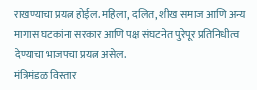राखण्याचा प्रयत्न होईल. महिला, दलित, शीख समाज आणि अन्य मागास घटकांना सरकार आणि पक्ष संघटनेत पुरेपूर प्रतिनिधीत्व देण्याचा भाजपचा प्रयत्न असेल.
मंत्रिमंडळ विस्तार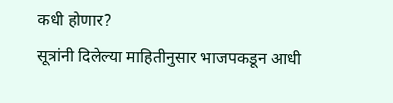कधी होणार?
सूत्रांनी दिलेल्या माहितीनुसार भाजपकडून आधी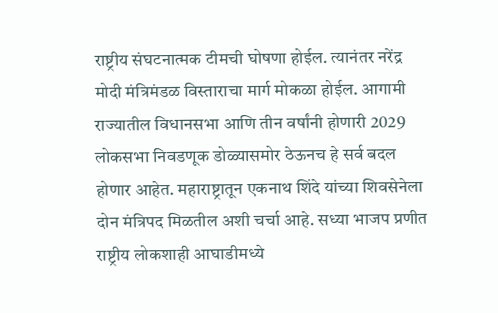राष्ट्रीय संघटनात्मक टीमची घोषणा होईल. त्यानंतर नरेंद्र मोदी मंत्रिमंडळ विस्ताराचा मार्ग मोकळा होईल. आगामी राज्यातील विधानसभा आणि तीन वर्षांनी होणारी 2029 लोकसभा निवडणूक डोळ्यासमोर ठेऊनच हे सर्व बदल होणार आहेत. महाराष्ट्रातून एकनाथ शिंदे यांच्या शिवसेनेला दोन मंत्रिपद मिळतील अशी चर्चा आहे. सध्या भाजप प्रणीत राष्ट्रीय लोकशाही आघाडीमध्ये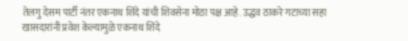तेलगु देसम पार्टी नंतर एकनाथ शिंदे यांची शिवसेना मोठा पक्ष आहे. उद्धव ठाकरे गटाच्या सहा खासदारांनी प्रवेश केल्यामुळे एकनाथ शिंदे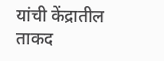यांची केंद्रातील ताकद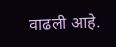वाढली आहे.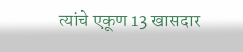त्यांचे एकूण 13 खासदार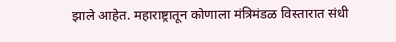झाले आहेत. महाराष्ट्रातून कोणाला मंत्रिमंडळ विस्तारात संधी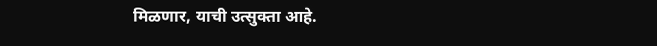मिळणार, याची उत्सुक्ता आहे.